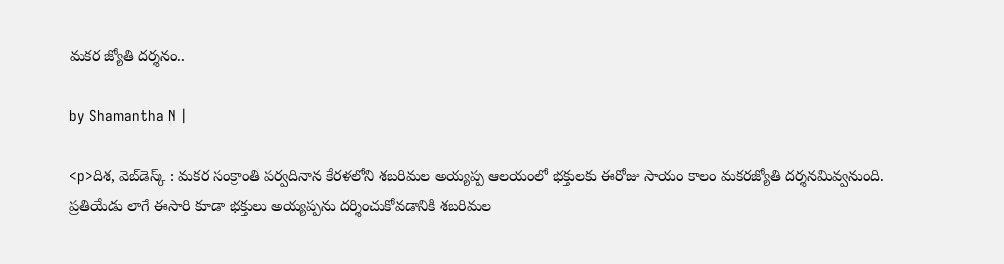మకర జ్యోతి దర్శనం..

by Shamantha N |

<p>దిశ, వెబ్‌డెస్క్ : మకర సంక్రాంతి పర్వదినాన కేరళలోని శబరిమల అయ్యప్ప ఆలయంలో భక్తులకు ఈరోజు సాయం కాలం మకరజ్యోతి దర్శనమివ్వనుంది. ప్రతియేడు లాగే ఈసారి కూడా భక్తులు అయ్యప్పను దర్శించుకోవడానికి శబరిమల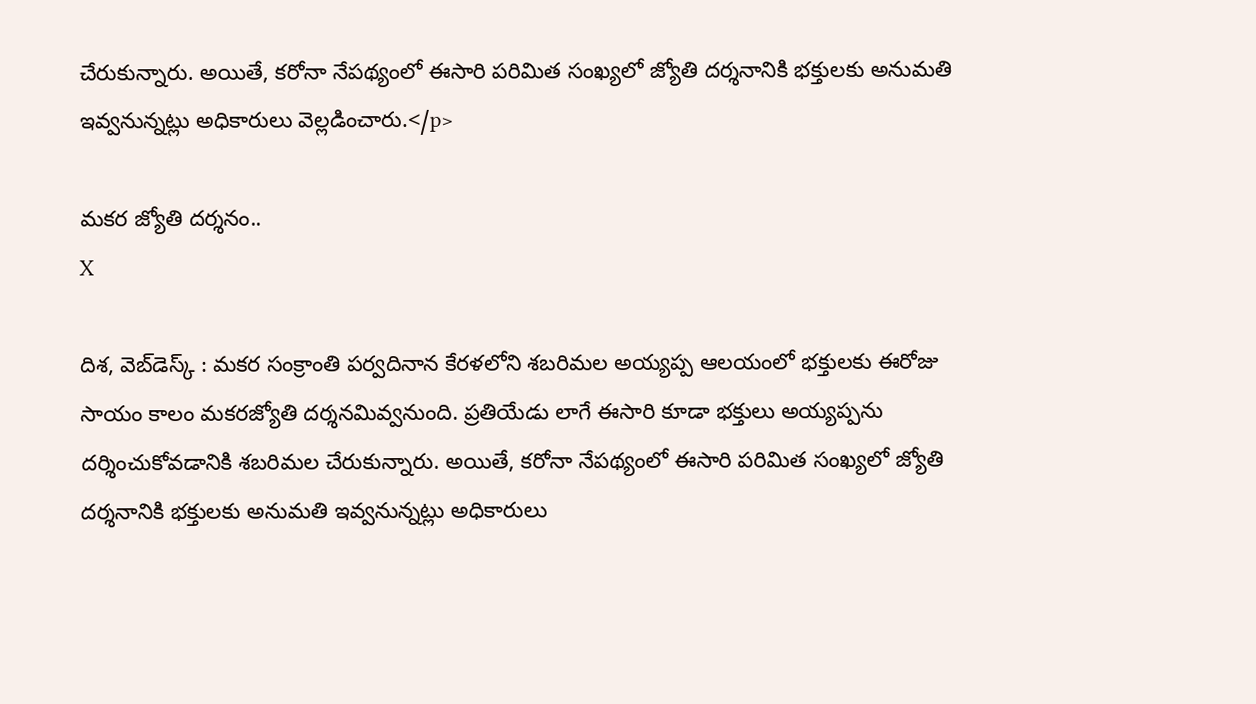చేరుకున్నారు. అయితే, కరోనా నేపథ్యంలో ఈసారి పరిమిత సంఖ్యలో జ్యోతి దర్శనానికి భక్తులకు అనుమతి ఇవ్వనున్నట్లు అధికారులు వెల్లడించారు.</p>

మకర జ్యోతి దర్శనం..
X

దిశ, వెబ్‌డెస్క్ : మకర సంక్రాంతి పర్వదినాన కేరళలోని శబరిమల అయ్యప్ప ఆలయంలో భక్తులకు ఈరోజు సాయం కాలం మకరజ్యోతి దర్శనమివ్వనుంది. ప్రతియేడు లాగే ఈసారి కూడా భక్తులు అయ్యప్పను దర్శించుకోవడానికి శబరిమల చేరుకున్నారు. అయితే, కరోనా నేపథ్యంలో ఈసారి పరిమిత సంఖ్యలో జ్యోతి దర్శనానికి భక్తులకు అనుమతి ఇవ్వనున్నట్లు అధికారులు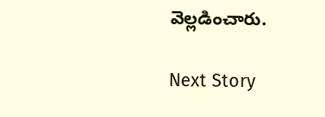వెల్లడించారు.

Next Story